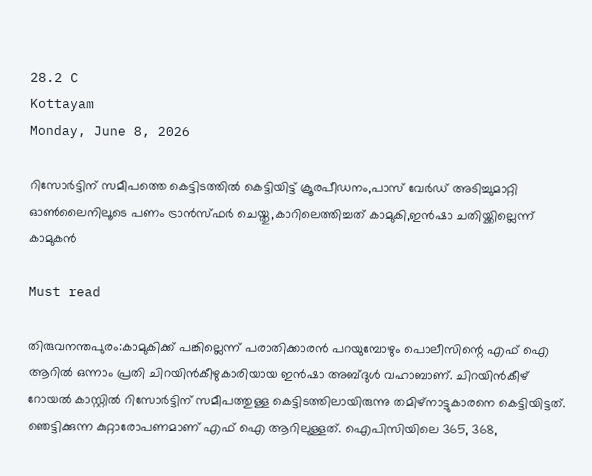28.2 C
Kottayam
Monday, June 8, 2026

റിസോര്‍ട്ടിന് സമീപത്തെ കെട്ടിടത്തില്‍ കെട്ടിയിട്ട് ക്രൂരപീഡനം,പാസ് വേര്‍ഡ് അടിച്ചുമാറ്റി ഓണ്‍ലൈനിലൂടെ പണം ട്രാന്‍സ്ഫര്‍ ചെയ്തു,കാറിലെത്തിച്ചത് കാമുകി,ഇന്‍ഷാ ചതിയ്ക്കില്ലെന്ന് കാമുകന്‍

Must read

തിരുവനന്തപുരം:കാമുകിക്ക് പങ്കില്ലെന്ന് പരാതിക്കാരൻ പറയുമ്പോഴും പൊലീസിന്റെ എഫ് ഐ ആറിൽ ഒന്നാം പ്രതി ചിറയിൻകീഴുകാരിയായ ഇൻഷാ അബ്ദുൾ വഹാബാണ്. ചിറയിൻകീഴ് റോയൽ കാസ്റ്റിൽ റിസോർട്ടിന് സമീപത്തുള്ള കെട്ടിടത്തിലായിരുന്നു തമിഴ്‌നാട്ടുകാരനെ കെട്ടിയിട്ടത്. ഞെട്ടിക്കുന്ന കുറ്റാരോപണമാണ് എഫ് ഐ ആറിലുള്ളത്. ഐപിസിയിലെ 365, 368,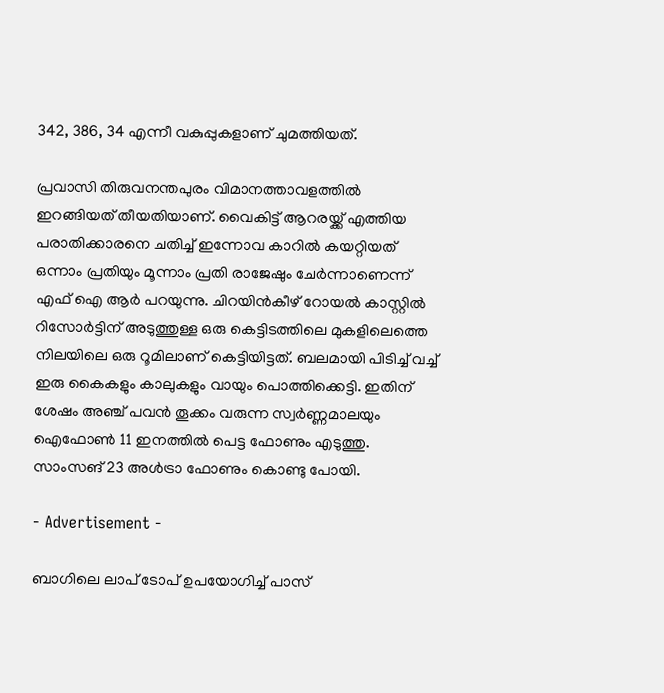342, 386, 34 എന്നീ വകുപ്പുകളാണ് ചുമത്തിയത്.

പ്രവാസി തിരുവനന്തപുരം വിമാനത്താവളത്തിൽ ഇറങ്ങിയത് തീയതിയാണ്. വൈകിട്ട് ആറരയ്ക്ക് എത്തിയ പരാതിക്കാരനെ ചതിച്ച് ഇന്നോവ കാറിൽ കയറ്റിയത് ഒന്നാം പ്രതിയും മൂന്നാം പ്രതി രാജേഷും ചേർന്നാണെന്ന് എഫ് ഐ ആർ പറയുന്നു. ചിറയിൻകീഴ് റോയൽ കാസ്റ്റിൽ റിസോർട്ടിന് അടുത്തുള്ള ഒരു കെട്ടിടത്തിലെ മുകളിലെത്തെ നിലയിലെ ഒരു റൂമിലാണ് കെട്ടിയിട്ടത്. ബലമായി പിടിച്ച് വച്ച് ഇരു കൈകളും കാലുകളും വായും പൊത്തിക്കെട്ടി. ഇതിന് ശേഷം അഞ്ച് പവൻ തൂക്കം വരുന്ന സ്വർണ്ണമാലയും ഐഫോൺ 11 ഇനത്തിൽ പെട്ട ഫോണും എടുത്തു. സാംസങ് 23 അൾട്രാ ഫോണും കൊണ്ടു പോയി.

- Advertisement -

ബാഗിലെ ലാപ് ടോപ് ഉപയോഗിച്ച് പാസ്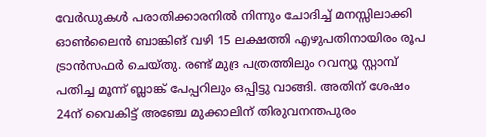വേർഡുകൾ പരാതിക്കാരനിൽ നിന്നും ചോദിച്ച് മനസ്സിലാക്കി ഓൺലൈൻ ബാങ്കിങ് വഴി 15 ലക്ഷത്തി എഴുപതിനായിരം രൂപ ട്രാൻസഫർ ചെയ്തു. രണ്ട് മുദ്ര പത്രത്തിലും റവന്യൂ സ്റ്റാമ്പ് പതിച്ച മൂന്ന് ബ്ലാങ്ക് പേപ്പറിലും ഒപ്പിട്ടു വാങ്ങി. അതിന് ശേഷം 24ന് വൈകിട്ട് അഞ്ചേ മുക്കാലിന് തിരുവനന്തപുരം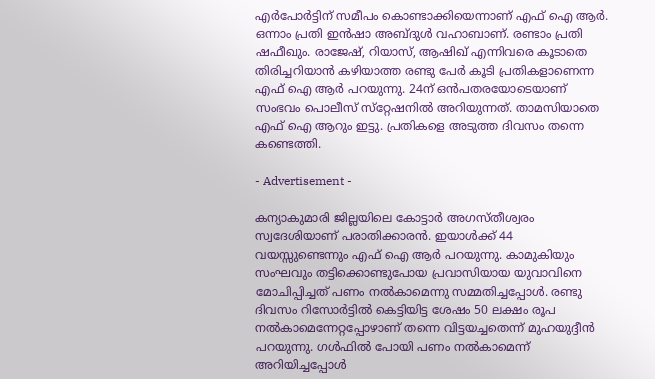എർപോർട്ടിന് സമീപം കൊണ്ടാക്കിയെന്നാണ് എഫ് ഐ ആർ. ഒന്നാം പ്രതി ഇൻഷാ അബ്ദുൾ വഹാബാണ്. രണ്ടാം പ്രതി ഷഫീഖും. രാജേഷ്, റിയാസ്, ആഷിഖ് എന്നിവരെ കൂടാതെ തിരിച്ചറിയാൻ കഴിയാത്ത രണ്ടു പേർ കൂടി പ്രതികളാണെന്ന എഫ് ഐ ആർ പറയുന്നു. 24ന് ഒൻപതരയോടെയാണ് സംഭവം പൊലീസ് സ്‌റ്റേഷനിൽ അറിയുന്നത്. താമസിയാതെ എഫ് ഐ ആറും ഇട്ടു. പ്രതികളെ അടുത്ത ദിവസം തന്നെ കണ്ടെത്തി.

- Advertisement -

കന്യാകുമാരി ജില്ലയിലെ കോട്ടാർ അഗസ്തീശ്വരം സ്വദേശിയാണ് പരാതിക്കാരൻ. ഇയാൾക്ക് 44 വയസ്സുണ്ടെന്നും എഫ് ഐ ആർ പറയുന്നു. കാമുകിയും സംഘവും തട്ടിക്കൊണ്ടുപോയ പ്രവാസിയായ യുവാവിനെ മോചിപ്പിച്ചത് പണം നൽകാമെന്നു സമ്മതിച്ചപ്പോൾ. രണ്ടു ദിവസം റിസോർട്ടിൽ കെട്ടിയിട്ട ശേഷം 50 ലക്ഷം രൂപ നൽകാമെന്നേറ്റപ്പോഴാണ് തന്നെ വിട്ടയച്ചതെന്ന് മുഹയുദ്ദീൻ പറയുന്നു. ഗൾഫിൽ പോയി പണം നൽകാമെന്ന് അറിയിച്ചപ്പോൾ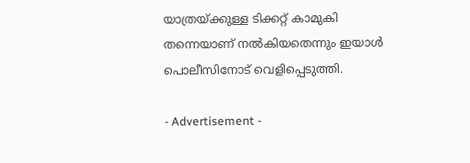യാത്രയ്ക്കുള്ള ടിക്കറ്റ് കാമുകി തന്നെയാണ് നൽകിയതെന്നും ഇയാൾ പൊലീസിനോട് വെളിപ്പെടുത്തി.

- Advertisement -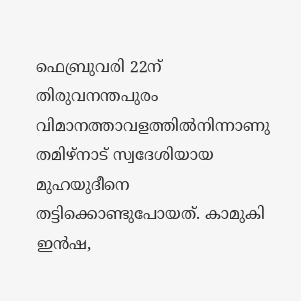ഫെബ്രുവരി 22ന് തിരുവനന്തപുരം വിമാനത്താവളത്തിൽനിന്നാണു തമിഴ്‌നാട് സ്വദേശിയായ മുഹയുദീനെ തട്ടിക്കൊണ്ടുപോയത്. കാമുകി ഇൻഷ,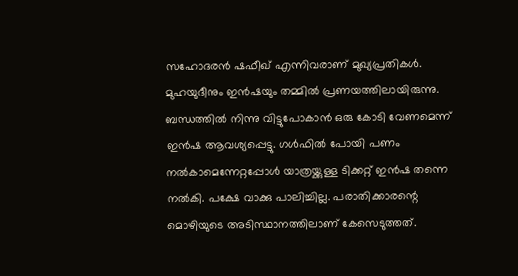സഹോദരൻ ഷഫീഖ് എന്നിവരാണ് മുഖ്യപ്രതികൾ. മുഹയുദീനും ഇൻഷയും തമ്മിൽ പ്രണയത്തിലായിരുന്നു. ബന്ധത്തിൽ നിന്നു വിട്ടുപോകാൻ ഒരു കോടി വേണമെന്ന് ഇൻഷ ആവശ്യപ്പെട്ടു. ഗൾഫിൽ പോയി പണം നൽകാമെന്നേറ്റപ്പോൾ യാത്രയ്ക്കുള്ള ടിക്കറ്റ് ഇൻഷ തന്നെ നൽകി. പക്ഷേ വാക്കു പാലിച്ചില്ല. പരാതിക്കാരന്റെ മൊഴിയുടെ അടിസ്ഥാനത്തിലാണ് കേസെടുത്തത്.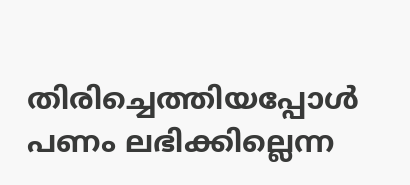തിരിച്ചെത്തിയപ്പോൾ പണം ലഭിക്കില്ലെന്ന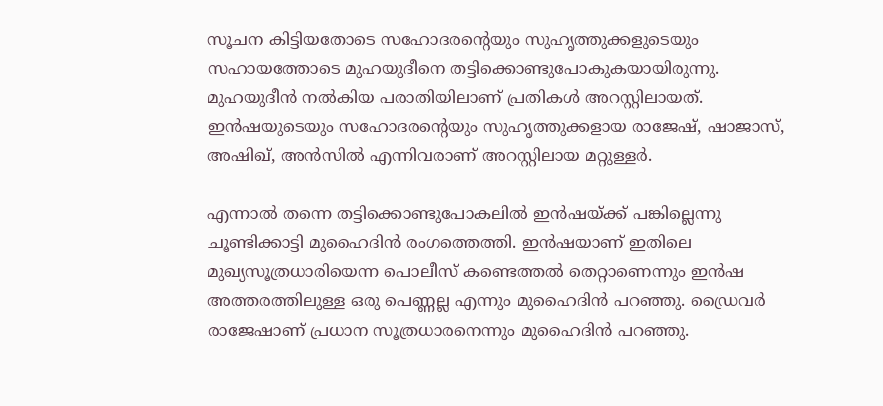സൂചന കിട്ടിയതോടെ സഹോദരന്റെയും സുഹൃത്തുക്കളുടെയും സഹായത്തോടെ മുഹയുദീനെ തട്ടിക്കൊണ്ടുപോകുകയായിരുന്നു. മുഹയുദീൻ നൽകിയ പരാതിയിലാണ് പ്രതികൾ അറസ്റ്റിലായത്. ഇൻഷയുടെയും സഹോദരന്റെയും സുഹൃത്തുക്കളായ രാജേഷ്, ഷാജാസ്, അഷിഖ്, അൻസിൽ എന്നിവരാണ് അറസ്റ്റിലായ മറ്റുള്ളർ.

എന്നാൽ തന്നെ തട്ടിക്കൊണ്ടുപോകലിൽ ഇൻഷയ്ക്ക് പങ്കില്ലെന്നു ചൂണ്ടിക്കാട്ടി മുഹൈദിൻ രംഗത്തെത്തി. ഇൻഷയാണ് ഇതിലെ മുഖ്യസൂത്രധാരിയെന്ന പൊലീസ് കണ്ടെത്തൽ തെറ്റാണെന്നും ഇൻഷ അത്തരത്തിലുള്ള ഒരു പെണ്ണല്ല എന്നും മുഹൈദിൻ പറഞ്ഞു. ഡ്രൈവർ രാജേഷാണ് പ്രധാന സൂത്രധാരനെന്നും മുഹൈദിൻ പറഞ്ഞു.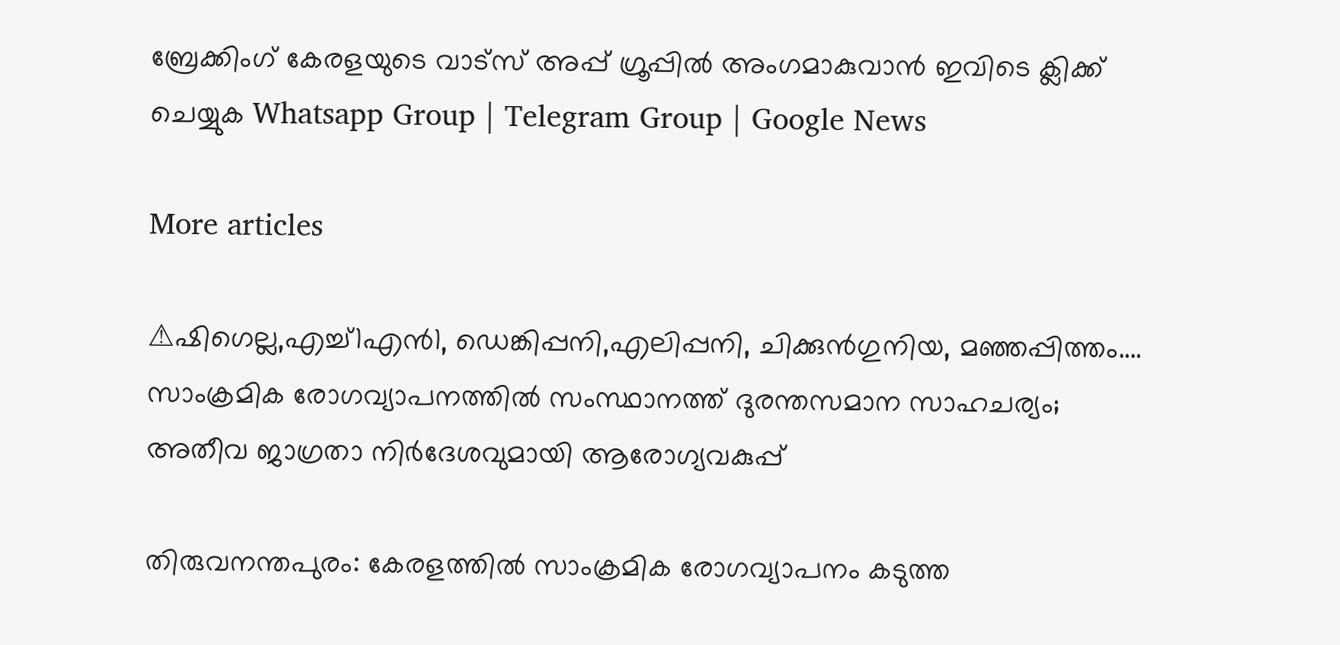ബ്രേക്കിംഗ് കേരളയുടെ വാട്സ് അപ്പ് ഗ്രൂപ്പിൽ അംഗമാകുവാൻ ഇവിടെ ക്ലിക്ക് ചെയ്യുക Whatsapp Group | Telegram Group | Google News

More articles

⚠ഷിഗെല്ല,എച്ച്1എൻ1, ഡെങ്കിപ്പനി,എലിപ്പനി, ചിക്കുൻഗുനിയ, മ‍ഞ്ഞപ്പിത്തം…. സാംക്രമിക രോഗവ്യാപനത്തിൽ സംസ്ഥാനത്ത് ദുരന്തസമാന സാഹചര്യം; അതീവ ജാഗ്രതാ നിർദേശവുമായി ആരോഗ്യവകുപ്പ്

തിരുവനന്തപുരം: കേരളത്തിൽ സാംക്രമിക രോഗവ്യാപനം കടുത്ത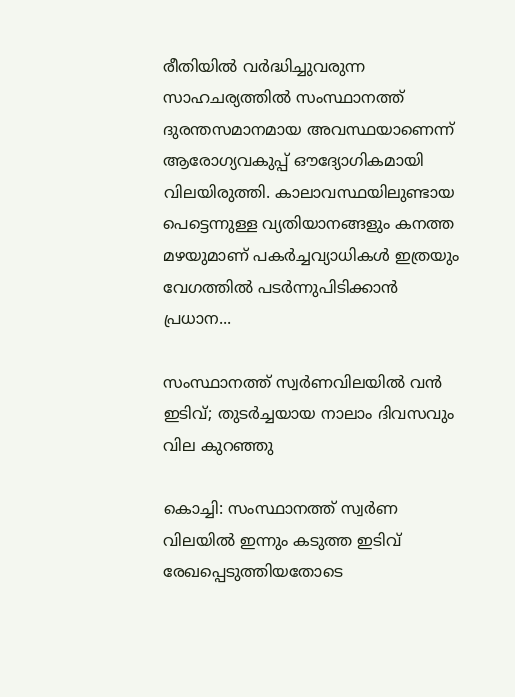രീതിയിൽ വർദ്ധിച്ചുവരുന്ന സാഹചര്യത്തിൽ സംസ്ഥാനത്ത് ദുരന്തസമാനമായ അവസ്ഥയാണെന്ന് ആരോഗ്യവകുപ്പ് ഔദ്യോഗികമായി വിലയിരുത്തി. കാലാവസ്ഥയിലുണ്ടായ പെട്ടെന്നുള്ള വ്യതിയാനങ്ങളും കനത്ത മഴയുമാണ് പകർച്ചവ്യാധികൾ ഇത്രയും വേഗത്തിൽ പടർന്നുപിടിക്കാൻ പ്രധാന...

സംസ്ഥാനത്ത് സ്വർണവിലയിൽ വൻ ഇടിവ്; തുടർച്ചയായ നാലാം ദിവസവും വില കുറഞ്ഞു

കൊച്ചി: സംസ്ഥാനത്ത് സ്വർണ വിലയിൽ ഇന്നും കടുത്ത ഇടിവ് രേഖപ്പെടുത്തിയതോടെ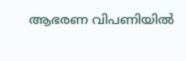ആഭരണ വിപണിയിൽ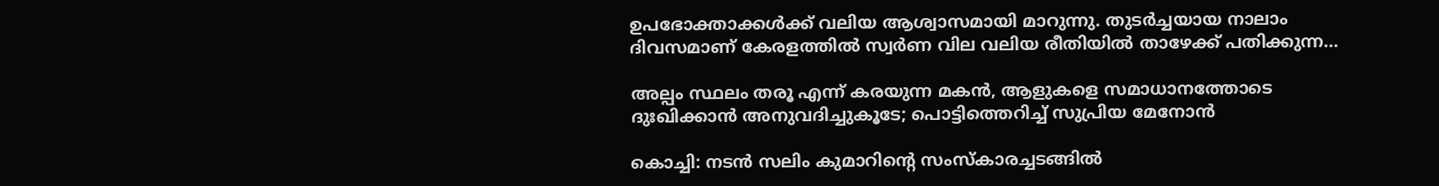ഉപഭോക്താക്കൾക്ക് വലിയ ആശ്വാസമായി മാറുന്നു. തുടർച്ചയായ നാലാം ദിവസമാണ് കേരളത്തിൽ സ്വർണ വില വലിയ രീതിയിൽ താഴേക്ക് പതിക്കുന്ന...

അല്പം സ്ഥലം തരൂ എന്ന് കരയുന്ന മകൻ, ആളുകളെ സമാധാനത്തോടെ ദുഃഖിക്കാൻ അനുവദിച്ചുകൂടേ; പൊട്ടിത്തെറിച്ച്‌ സുപ്രിയ മേനോൻ

കൊച്ചി: നടന്‍ സലിം കുമാറിന്റെ സംസ്‌കാരച്ചടങ്ങില്‍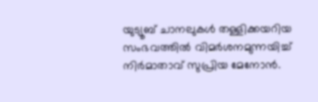യുട്യൂബ് ചാനലുകള്‍ തള്ളിക്കയറിയ സംഭവത്തില്‍ വിമര്‍ശനമുന്നയിച്ച് നിര്‍മാതാവ് സുപ്രിയ മേനോന്‍.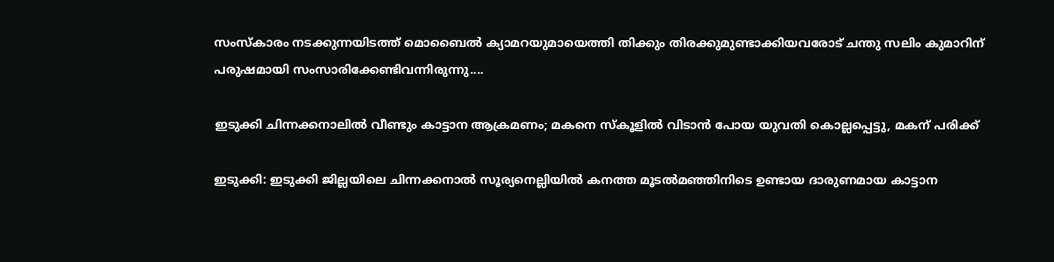സംസ്‌കാരം നടക്കുന്നയിടത്ത് മൊബൈല്‍ ക്യാമറയുമായെത്തി തിക്കും തിരക്കുമുണ്ടാക്കിയവരോട് ചന്തു സലിം കുമാറിന് പരുഷമായി സംസാരിക്കേണ്ടിവന്നിരുന്നു....

ഇടുക്കി ചിന്നക്കനാലിൽ വീണ്ടും കാട്ടാന ആക്രമണം; മകനെ സ്കൂളിൽ വിടാൻ പോയ യുവതി കൊല്ലപ്പെട്ടു, മകന് പരിക്ക്

ഇടുക്കി: ഇടുക്കി ജില്ലയിലെ ചിന്നക്കനാൽ സൂര്യനെല്ലിയിൽ കനത്ത മൂടൽമഞ്ഞിനിടെ ഉണ്ടായ ദാരുണമായ കാട്ടാന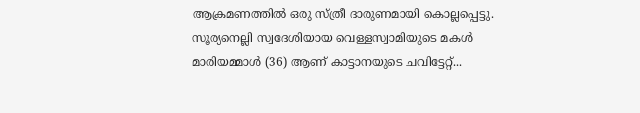ആക്രമണത്തിൽ ഒരു സ്ത്രീ ദാരുണമായി കൊല്ലപ്പെട്ടു. സൂര്യനെല്ലി സ്വദേശിയായ വെള്ളസ്വാമിയുടെ മകൾ മാരിയമ്മാൾ (36) ആണ് കാട്ടാനയുടെ ചവിട്ടേറ്റ്...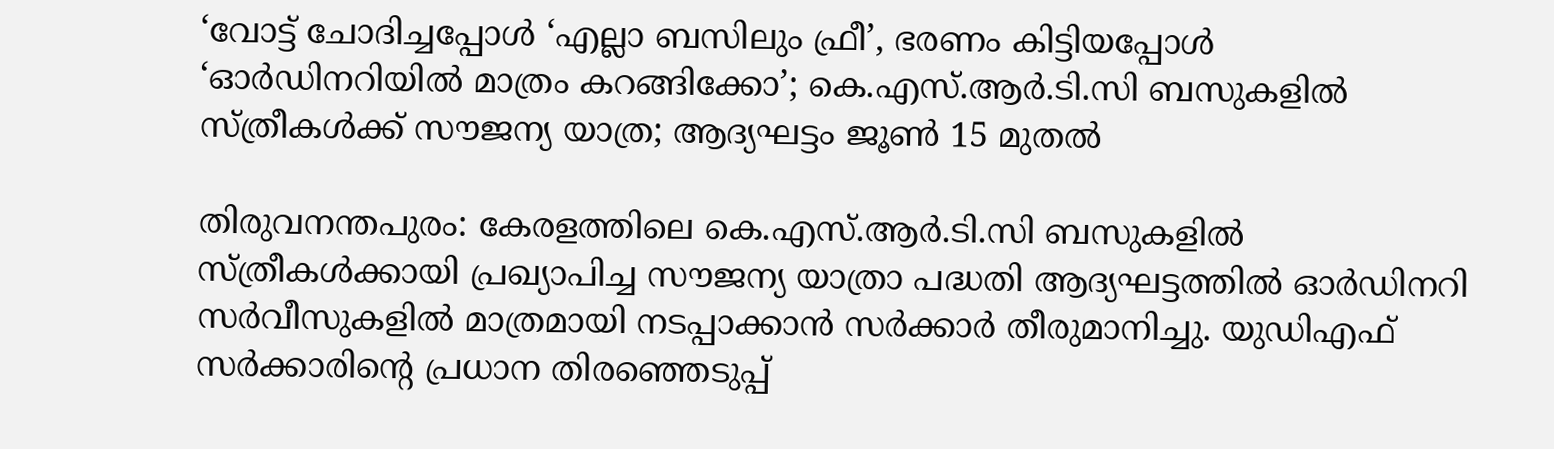‘വോട്ട് ചോദിച്ചപ്പോള്‍ ‘എല്ലാ ബസിലും ഫ്രീ’, ഭരണം കിട്ടിയപ്പോള്‍ ‘ഓര്‍ഡിനറിയില്‍ മാത്രം കറങ്ങിക്കോ’; കെ.എസ്.ആര്‍.ടി.സി ബസുകളില്‍ സ്ത്രീകള്‍ക്ക് സൗജന്യ യാത്ര; ആദ്യഘട്ടം ജൂണ്‍ 15 മുതല്‍

തിരുവനന്തപുരം: കേരളത്തിലെ കെ.എസ്.ആർ.ടി.സി ബസുകളിൽ സ്ത്രീകൾക്കായി പ്രഖ്യാപിച്ച സൗജന്യ യാത്രാ പദ്ധതി ആദ്യഘട്ടത്തിൽ ഓർഡിനറി സർവീസുകളിൽ മാത്രമായി നടപ്പാക്കാൻ സർക്കാർ തീരുമാനിച്ചു. യുഡിഎഫ് സർക്കാരിന്റെ പ്രധാന തിരഞ്ഞെടുപ്പ്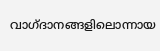വാഗ്ദാനങ്ങളിലൊന്നായ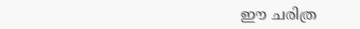ഈ ചരിത്ര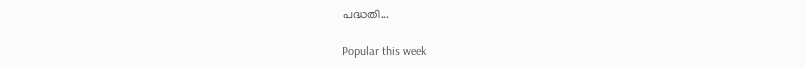പദ്ധതി...

Popular this week